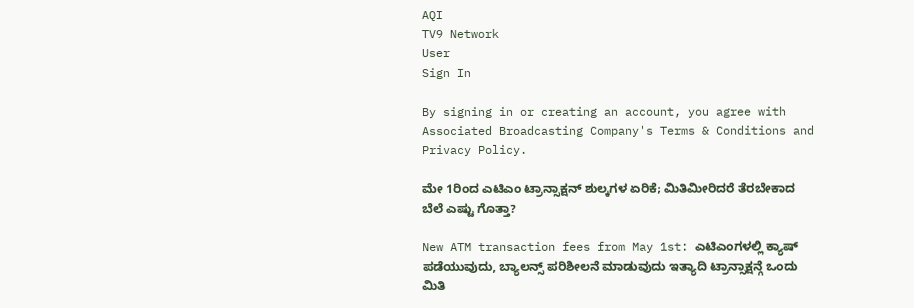AQI
TV9 Network
User
Sign In

By signing in or creating an account, you agree with Associated Broadcasting Company's Terms & Conditions and Privacy Policy.

ಮೇ 1ರಿಂದ ಎಟಿಎಂ ಟ್ರಾನ್ಸಾಕ್ಷನ್ ಶುಲ್ಕಗಳ ಏರಿಕೆ; ಮಿತಿಮೀರಿದರೆ ತೆರಬೇಕಾದ ಬೆಲೆ ಎಷ್ಟು ಗೊತ್ತಾ?

New ATM transaction fees from May 1st: ಎಟಿಎಂಗಳಲ್ಲಿ ಕ್ಯಾಷ್ ಪಡೆಯುವುದು, ಬ್ಯಾಲನ್ಸ್ ಪರಿಶೀಲನೆ ಮಾಡುವುದು ಇತ್ಯಾದಿ ಟ್ರಾನ್ಸಾಕ್ಷನ್ಗೆ ಒಂದು ಮಿತಿ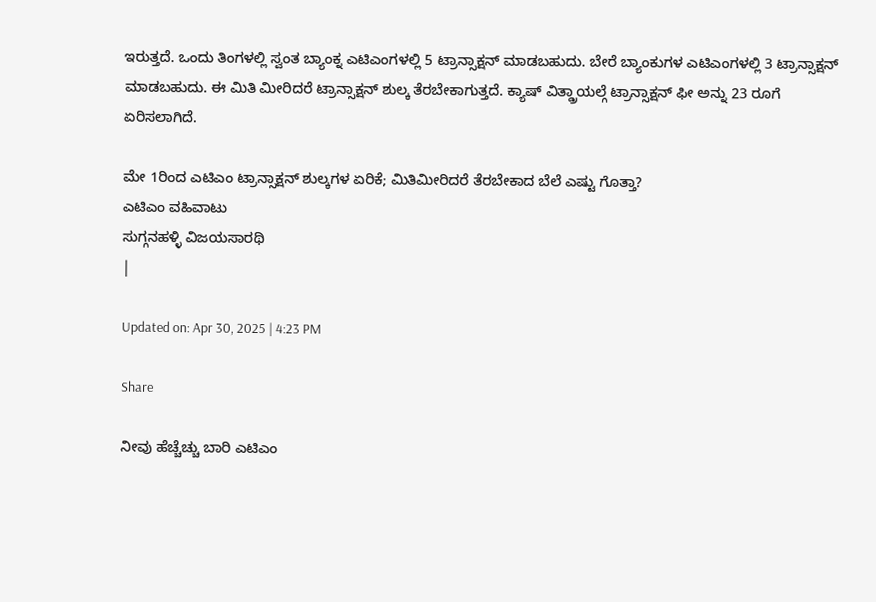ಇರುತ್ತದೆ. ಒಂದು ತಿಂಗಳಲ್ಲಿ ಸ್ವಂತ ಬ್ಯಾಂಕ್ನ ಎಟಿಎಂಗಳಲ್ಲಿ 5 ಟ್ರಾನ್ಸಾಕ್ಷನ್ ಮಾಡಬಹುದು. ಬೇರೆ ಬ್ಯಾಂಕುಗಳ ಎಟಿಎಂಗಳಲ್ಲಿ 3 ಟ್ರಾನ್ಸಾಕ್ಷನ್ ಮಾಡಬಹುದು. ಈ ಮಿತಿ ಮೀರಿದರೆ ಟ್ರಾನ್ಸಾಕ್ಷನ್ ಶುಲ್ಕ ತೆರಬೇಕಾಗುತ್ತದೆ. ಕ್ಯಾಷ್ ವಿತ್ಡ್ರಾಯಲ್ಗೆ ಟ್ರಾನ್ಸಾಕ್ಷನ್ ಫೀ ಅನ್ನು 23 ರೂಗೆ ಏರಿಸಲಾಗಿದೆ.

ಮೇ 1ರಿಂದ ಎಟಿಎಂ ಟ್ರಾನ್ಸಾಕ್ಷನ್ ಶುಲ್ಕಗಳ ಏರಿಕೆ; ಮಿತಿಮೀರಿದರೆ ತೆರಬೇಕಾದ ಬೆಲೆ ಎಷ್ಟು ಗೊತ್ತಾ?
ಎಟಿಎಂ ವಹಿವಾಟು
ಸುಗ್ಗನಹಳ್ಳಿ ವಿಜಯಸಾರಥಿ
|

Updated on: Apr 30, 2025 | 4:23 PM

Share

ನೀವು ಹೆಚ್ಚೆಚ್ಚು ಬಾರಿ ಎಟಿಎಂ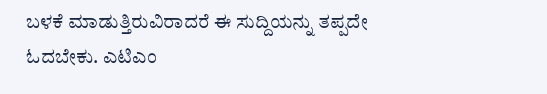ಬಳಕೆ ಮಾಡುತ್ತಿರುವಿರಾದರೆ ಈ ಸುದ್ದಿಯನ್ನು ತಪ್ಪದೇ ಓದಬೇಕು. ಎಟಿಎಂ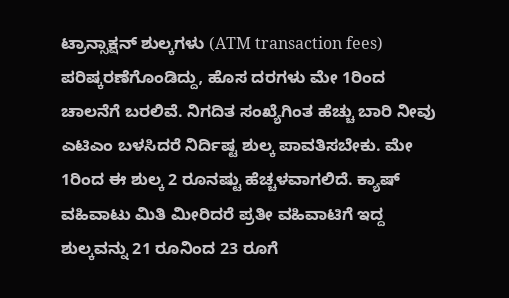ಟ್ರಾನ್ಸಾಕ್ಷನ್ ಶುಲ್ಕಗಳು (ATM transaction fees) ಪರಿಷ್ಕರಣೆಗೊಂಡಿದ್ದು, ಹೊಸ ದರಗಳು ಮೇ 1ರಿಂದ ಚಾಲನೆಗೆ ಬರಲಿವೆ. ನಿಗದಿತ ಸಂಖ್ಯೆಗಿಂತ ಹೆಚ್ಚು ಬಾರಿ ನೀವು ಎಟಿಎಂ ಬಳಸಿದರೆ ನಿರ್ದಿಷ್ಟ ಶುಲ್ಕ ಪಾವತಿಸಬೇಕು. ಮೇ 1ರಿಂದ ಈ ಶುಲ್ಕ 2 ರೂನಷ್ಟು ಹೆಚ್ಚಳವಾಗಲಿದೆ. ಕ್ಯಾಷ್ ವಹಿವಾಟು ಮಿತಿ ಮೀರಿದರೆ ಪ್ರತೀ ವಹಿವಾಟಿಗೆ ಇದ್ದ ಶುಲ್ಕವನ್ನು 21 ರೂನಿಂದ 23 ರೂಗೆ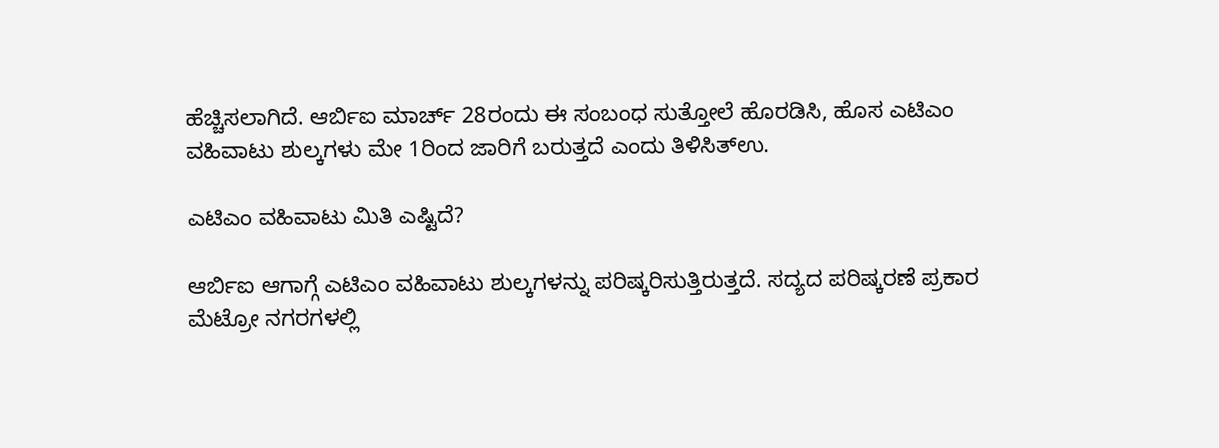ಹೆಚ್ಚಿಸಲಾಗಿದೆ. ಆರ್ಬಿಐ ಮಾರ್ಚ್ 28ರಂದು ಈ ಸಂಬಂಧ ಸುತ್ತೋಲೆ ಹೊರಡಿಸಿ, ಹೊಸ ಎಟಿಎಂ ವಹಿವಾಟು ಶುಲ್ಕಗಳು ಮೇ 1ರಿಂದ ಜಾರಿಗೆ ಬರುತ್ತದೆ ಎಂದು ತಿಳಿಸಿತ್ಉ.

ಎಟಿಎಂ ವಹಿವಾಟು ಮಿತಿ ಎಷ್ಟಿದೆ?

ಆರ್ಬಿಐ ಆಗಾಗ್ಗೆ ಎಟಿಎಂ ವಹಿವಾಟು ಶುಲ್ಕಗಳನ್ನು ಪರಿಷ್ಕರಿಸುತ್ತಿರುತ್ತದೆ. ಸದ್ಯದ ಪರಿಷ್ಕರಣೆ ಪ್ರಕಾರ ಮೆಟ್ರೋ ನಗರಗಳಲ್ಲಿ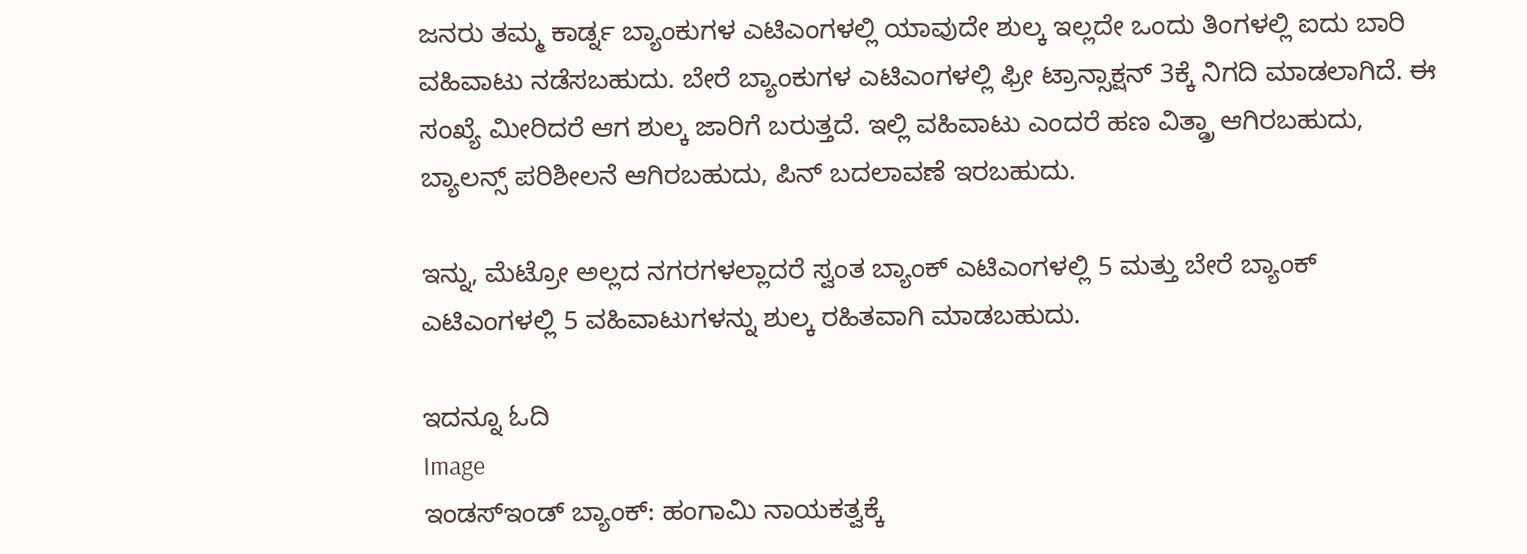ಜನರು ತಮ್ಮ ಕಾರ್ಡ್ನ ಬ್ಯಾಂಕುಗಳ ಎಟಿಎಂಗಳಲ್ಲಿ ಯಾವುದೇ ಶುಲ್ಕ ಇಲ್ಲದೇ ಒಂದು ತಿಂಗಳಲ್ಲಿ ಐದು ಬಾರಿ ವಹಿವಾಟು ನಡೆಸಬಹುದು. ಬೇರೆ ಬ್ಯಾಂಕುಗಳ ಎಟಿಎಂಗಳಲ್ಲಿ ಫ್ರೀ ಟ್ರಾನ್ಸಾಕ್ಷನ್ 3ಕ್ಕೆ ನಿಗದಿ ಮಾಡಲಾಗಿದೆ. ಈ ಸಂಖ್ಯೆ ಮೀರಿದರೆ ಆಗ ಶುಲ್ಕ ಜಾರಿಗೆ ಬರುತ್ತದೆ. ಇಲ್ಲಿ ವಹಿವಾಟು ಎಂದರೆ ಹಣ ವಿತ್ಡ್ರಾ ಆಗಿರಬಹುದು, ಬ್ಯಾಲನ್ಸ್ ಪರಿಶೀಲನೆ ಆಗಿರಬಹುದು, ಪಿನ್ ಬದಲಾವಣೆ ಇರಬಹುದು.

ಇನ್ನು, ಮೆಟ್ರೋ ಅಲ್ಲದ ನಗರಗಳಲ್ಲಾದರೆ ಸ್ವಂತ ಬ್ಯಾಂಕ್ ಎಟಿಎಂಗಳಲ್ಲಿ 5 ಮತ್ತು ಬೇರೆ ಬ್ಯಾಂಕ್ ಎಟಿಎಂಗಳಲ್ಲಿ 5 ವಹಿವಾಟುಗಳನ್ನು ಶುಲ್ಕ ರಹಿತವಾಗಿ ಮಾಡಬಹುದು.

ಇದನ್ನೂ ಓದಿ
Image
ಇಂಡಸ್ಇಂಡ್ ಬ್ಯಾಂಕ್: ಹಂಗಾಮಿ ನಾಯಕತ್ವಕ್ಕೆ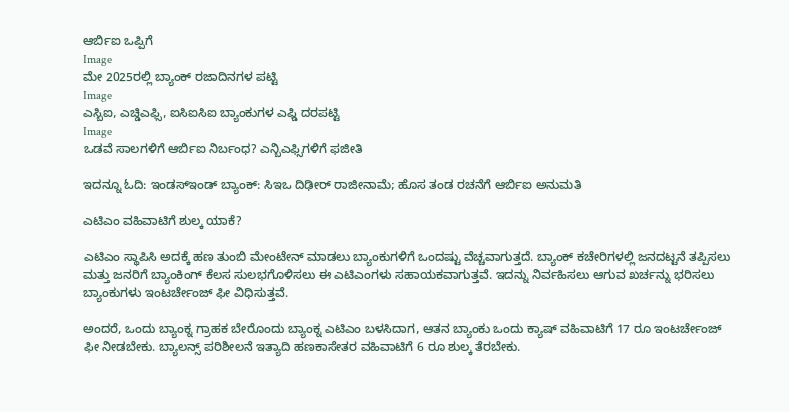ಆರ್ಬಿಐ ಒಪ್ಪಿಗೆ
Image
ಮೇ 2025ರಲ್ಲಿ ಬ್ಯಾಂಕ್ ರಜಾದಿನಗಳ ಪಟ್ಟಿ
Image
ಎಸ್ಬಿಐ, ಎಚ್ಡಿಎಫ್ಸಿ, ಐಸಿಐಸಿಐ ಬ್ಯಾಂಕುಗಳ ಎಫ್ಡಿ ದರಪಟ್ಟಿ
Image
ಒಡವೆ ಸಾಲಗಳಿಗೆ ಆರ್ಬಿಐ ನಿರ್ಬಂಧ? ಎನ್ಬಿಎಫ್ಸಿಗಳಿಗೆ ಫಜೀತಿ

ಇದನ್ನೂ ಓದಿ: ಇಂಡಸ್ಇಂಡ್ ಬ್ಯಾಂಕ್: ಸಿಇಒ ದಿಢೀರ್ ರಾಜೀನಾಮೆ; ಹೊಸ ತಂಡ ರಚನೆಗೆ ಆರ್ಬಿಐ ಅನುಮತಿ

ಎಟಿಎಂ ವಹಿವಾಟಿಗೆ ಶುಲ್ಕ ಯಾಕೆ?

ಎಟಿಎಂ ಸ್ಥಾಪಿಸಿ ಅದಕ್ಕೆ ಹಣ ತುಂಬಿ ಮೇಂಟೇನ್ ಮಾಡಲು ಬ್ಯಾಂಕುಗಳಿಗೆ ಒಂದಷ್ಟು ವೆಚ್ಚವಾಗುತ್ತದೆ. ಬ್ಯಾಂಕ್ ಕಚೇರಿಗಳಲ್ಲಿ ಜನದಟ್ಟನೆ ತಪ್ಪಿಸಲು ಮತ್ತು ಜನರಿಗೆ ಬ್ಯಾಂಕಿಂಗ್ ಕೆಲಸ ಸುಲಭಗೊಳಿಸಲು ಈ ಎಟಿಎಂಗಳು ಸಹಾಯಕವಾಗುತ್ತವೆ. ಇದನ್ನು ನಿರ್ವಹಿಸಲು ಆಗುವ ಖರ್ಚನ್ನು ಭರಿಸಲು ಬ್ಯಾಂಕುಗಳು ಇಂಟರ್ಚೇಂಜ್ ಫೀ ವಿಧಿಸುತ್ತವೆ.

ಅಂದರೆ, ಒಂದು ಬ್ಯಾಂಕ್ನ ಗ್ರಾಹಕ ಬೇರೊಂದು ಬ್ಯಾಂಕ್ನ ಎಟಿಎಂ ಬಳಸಿದಾಗ, ಆತನ ಬ್ಯಾಂಕು ಒಂದು ಕ್ಯಾಷ್ ವಹಿವಾಟಿಗೆ 17 ರೂ ಇಂಟರ್ಚೇಂಜ್ ಫೀ ನೀಡಬೇಕು. ಬ್ಯಾಲನ್ಸ್ ಪರಿಶೀಲನೆ ಇತ್ಯಾದಿ ಹಣಕಾಸೇತರ ವಹಿವಾಟಿಗೆ 6 ರೂ ಶುಲ್ಕ ತೆರಬೇಕು.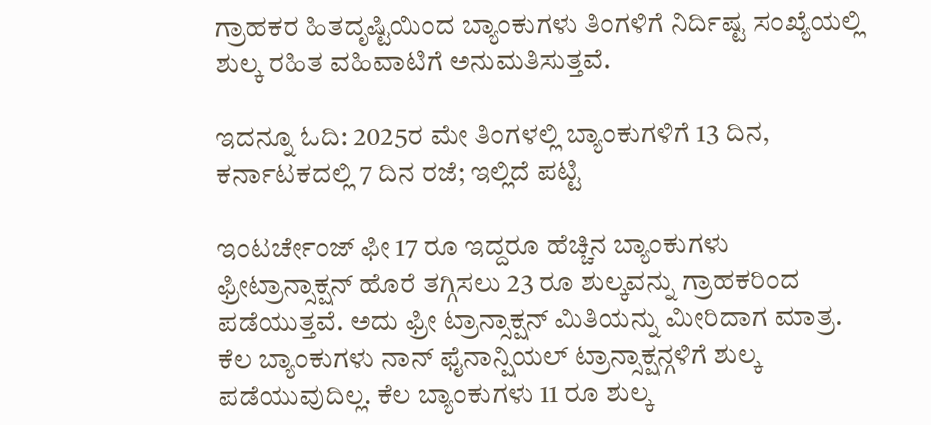ಗ್ರಾಹಕರ ಹಿತದೃಷ್ಟಿಯಿಂದ ಬ್ಯಾಂಕುಗಳು ತಿಂಗಳಿಗೆ ನಿರ್ದಿಷ್ಟ ಸಂಖ್ಯೆಯಲ್ಲಿ ಶುಲ್ಕ ರಹಿತ ವಹಿವಾಟಿಗೆ ಅನುಮತಿಸುತ್ತವೆ.

ಇದನ್ನೂ ಓದಿ: 2025ರ ಮೇ ತಿಂಗಳಲ್ಲಿ ಬ್ಯಾಂಕುಗಳಿಗೆ 13 ದಿನ, ಕರ್ನಾಟಕದಲ್ಲಿ 7 ದಿನ ರಜೆ; ಇಲ್ಲಿದೆ ಪಟ್ಟಿ

ಇಂಟರ್ಚೇಂಜ್ ಫೀ 17 ರೂ ಇದ್ದರೂ ಹೆಚ್ಚಿನ ಬ್ಯಾಂಕುಗಳು ಫ್ರೀಟ್ರಾನ್ಸಾಕ್ಷನ್ ಹೊರೆ ತಗ್ಗಿಸಲು 23 ರೂ ಶುಲ್ಕವನ್ನು ಗ್ರಾಹಕರಿಂದ ಪಡೆಯುತ್ತವೆ. ಅದು ಫ್ರೀ ಟ್ರಾನ್ಸಾಕ್ಷನ್ ಮಿತಿಯನ್ನು ಮೀರಿದಾಗ ಮಾತ್ರ. ಕೆಲ ಬ್ಯಾಂಕುಗಳು ನಾನ್ ಫೈನಾನ್ಷಿಯಲ್ ಟ್ರಾನ್ಸಾಕ್ಷನ್ಗಳಿಗೆ ಶುಲ್ಕ ಪಡೆಯುವುದಿಲ್ಲ. ಕೆಲ ಬ್ಯಾಂಕುಗಳು 11 ರೂ ಶುಲ್ಕ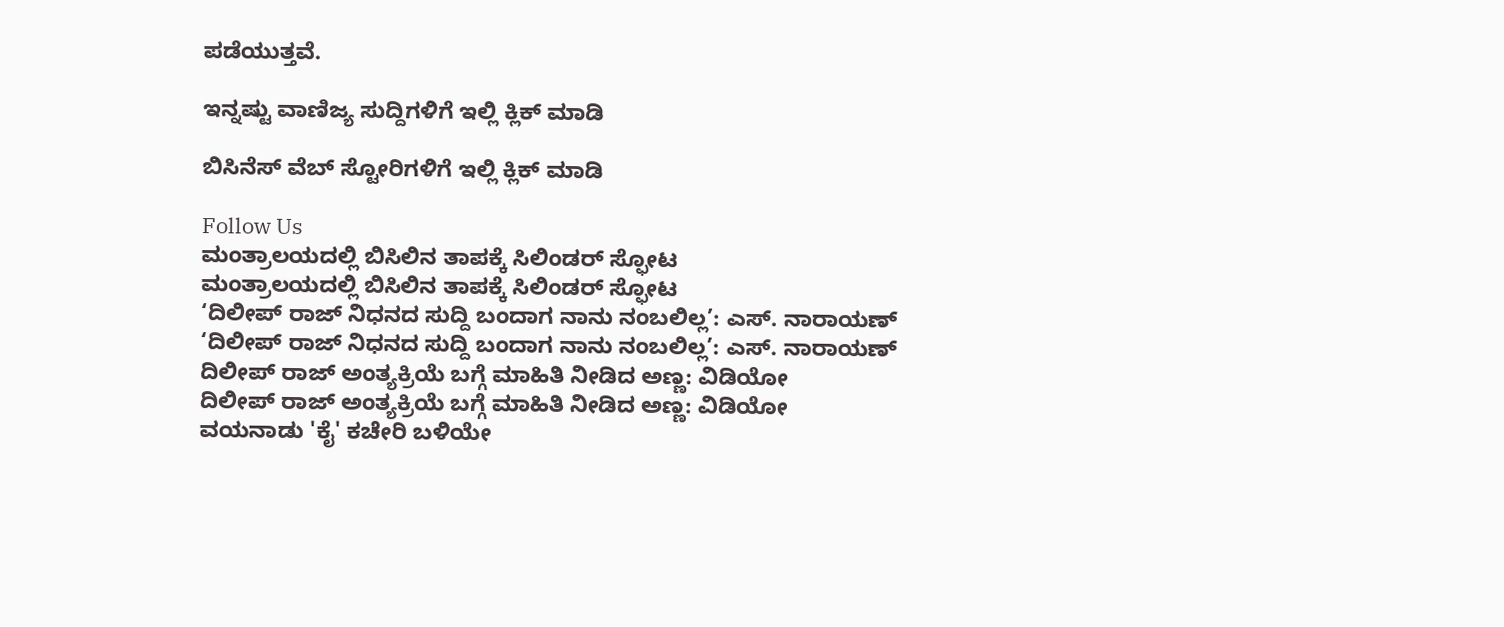ಪಡೆಯುತ್ತವೆ.

ಇನ್ನಷ್ಟು ವಾಣಿಜ್ಯ ಸುದ್ದಿಗಳಿಗೆ ಇಲ್ಲಿ ಕ್ಲಿಕ್ ಮಾಡಿ

ಬಿಸಿನೆಸ್ ವೆಬ್ ಸ್ಟೋರಿಗಳಿಗೆ ಇಲ್ಲಿ ಕ್ಲಿಕ್ ಮಾಡಿ

Follow Us
ಮಂತ್ರಾಲಯದಲ್ಲಿ ಬಿಸಿಲಿನ ತಾಪಕ್ಕೆ ಸಿಲಿಂಡರ್ ಸ್ಫೋಟ
ಮಂತ್ರಾಲಯದಲ್ಲಿ ಬಿಸಿಲಿನ ತಾಪಕ್ಕೆ ಸಿಲಿಂಡರ್ ಸ್ಫೋಟ
‘ದಿಲೀಪ್ ರಾಜ್ ನಿಧನದ ಸುದ್ದಿ ಬಂದಾಗ ನಾನು ನಂಬಲಿಲ್ಲ’: ಎಸ್. ನಾರಾಯಣ್
‘ದಿಲೀಪ್ ರಾಜ್ ನಿಧನದ ಸುದ್ದಿ ಬಂದಾಗ ನಾನು ನಂಬಲಿಲ್ಲ’: ಎಸ್. ನಾರಾಯಣ್
ದಿಲೀಪ್ ರಾಜ್ ಅಂತ್ಯಕ್ರಿಯೆ ಬಗ್ಗೆ ಮಾಹಿತಿ ನೀಡಿದ ಅಣ್ಣ: ವಿಡಿಯೋ
ದಿಲೀಪ್ ರಾಜ್ ಅಂತ್ಯಕ್ರಿಯೆ ಬಗ್ಗೆ ಮಾಹಿತಿ ನೀಡಿದ ಅಣ್ಣ: ವಿಡಿಯೋ
ವಯನಾಡು 'ಕೈ' ಕಚೇರಿ ಬಳಿಯೇ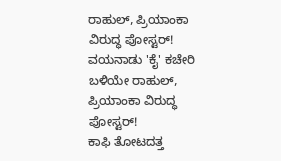ರಾಹುಲ್, ಪ್ರಿಯಾಂಕಾ ವಿರುದ್ಧ ಪೋಸ್ಟರ್!
ವಯನಾಡು 'ಕೈ' ಕಚೇರಿ ಬಳಿಯೇ ರಾಹುಲ್, ಪ್ರಿಯಾಂಕಾ ವಿರುದ್ಧ ಪೋಸ್ಟರ್!
ಕಾಫಿ ತೋಟದತ್ತ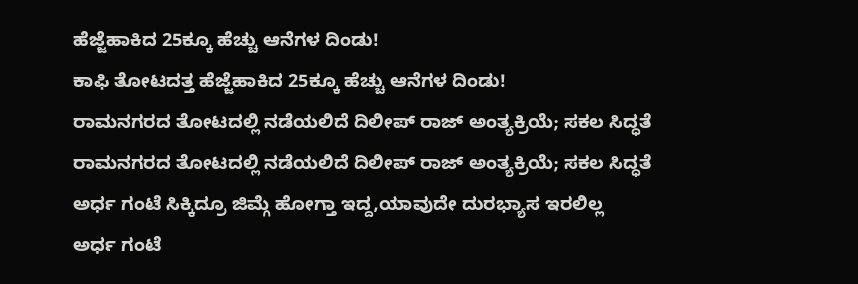ಹೆಜ್ಜೆಹಾಕಿದ 25ಕ್ಕೂ ಹೆಚ್ಚು ಆನೆಗಳ ದಿಂಡು!
ಕಾಫಿ ತೋಟದತ್ತ ಹೆಜ್ಜೆಹಾಕಿದ 25ಕ್ಕೂ ಹೆಚ್ಚು ಆನೆಗಳ ದಿಂಡು!
ರಾಮನಗರದ ತೋಟದಲ್ಲಿ ನಡೆಯಲಿದೆ ದಿಲೀಪ್ ರಾಜ್ ಅಂತ್ಯಕ್ರಿಯೆ; ಸಕಲ ಸಿದ್ಧತೆ
ರಾಮನಗರದ ತೋಟದಲ್ಲಿ ನಡೆಯಲಿದೆ ದಿಲೀಪ್ ರಾಜ್ ಅಂತ್ಯಕ್ರಿಯೆ; ಸಕಲ ಸಿದ್ಧತೆ
ಅರ್ಧ ಗಂಟೆ ಸಿಕ್ಕಿದ್ರೂ ಜಿಮ್ಗೆ ಹೋಗ್ತಾ ಇದ್ದ,ಯಾವುದೇ ದುರಭ್ಯಾಸ ಇರಲಿಲ್ಲ
ಅರ್ಧ ಗಂಟೆ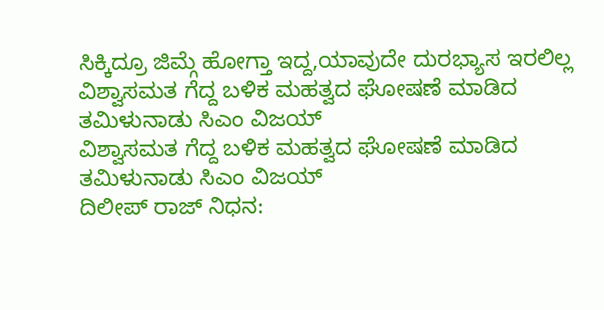ಸಿಕ್ಕಿದ್ರೂ ಜಿಮ್ಗೆ ಹೋಗ್ತಾ ಇದ್ದ,ಯಾವುದೇ ದುರಭ್ಯಾಸ ಇರಲಿಲ್ಲ
ವಿಶ್ವಾಸಮತ ಗೆದ್ದ ಬಳಿಕ ಮಹತ್ವದ ಘೋಷಣೆ ಮಾಡಿದ ತಮಿಳುನಾಡು ಸಿಎಂ ವಿಜಯ್
ವಿಶ್ವಾಸಮತ ಗೆದ್ದ ಬಳಿಕ ಮಹತ್ವದ ಘೋಷಣೆ ಮಾಡಿದ ತಮಿಳುನಾಡು ಸಿಎಂ ವಿಜಯ್
ದಿಲೀಪ್ ರಾಜ್ ನಿಧನ: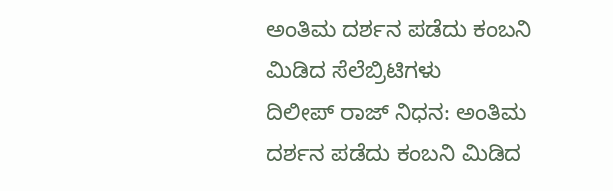ಅಂತಿಮ ದರ್ಶನ ಪಡೆದು ಕಂಬನಿ ಮಿಡಿದ ಸೆಲೆಬ್ರಿಟಿಗಳು
ದಿಲೀಪ್ ರಾಜ್ ನಿಧನ: ಅಂತಿಮ ದರ್ಶನ ಪಡೆದು ಕಂಬನಿ ಮಿಡಿದ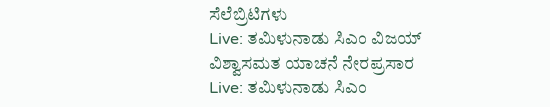ಸೆಲೆಬ್ರಿಟಿಗಳು
Live: ತಮಿಳುನಾಡು ಸಿಎಂ ವಿಜಯ್ ವಿಶ್ವಾಸಮತ ಯಾಚನೆ ನೇರಪ್ರಸಾರ
Live: ತಮಿಳುನಾಡು ಸಿಎಂ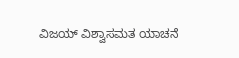ವಿಜಯ್ ವಿಶ್ವಾಸಮತ ಯಾಚನೆ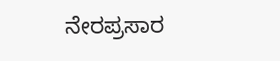ನೇರಪ್ರಸಾರ